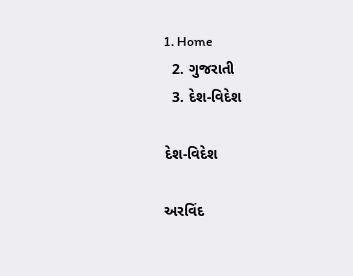1. Home
  2. ગુજરાતી
  3. દેશ-વિદેશ

દેશ-વિદેશ

અરવિંદ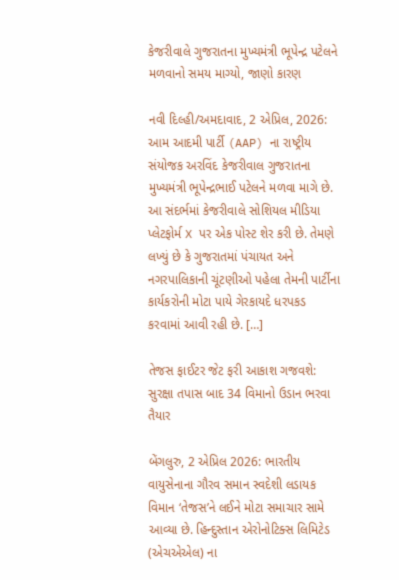કેજરીવાલે ગુજરાતના મુખ્યમંત્રી ભૂપેન્દ્ર પટેલને મળવાનો સમય માગ્યો, જાણો કારણ

નવી દિલ્હી/અમદાવાદ, 2 એપ્રિલ, 2026: આમ આદમી પાર્ટી (AAP) ના રાષ્ટ્રીય સંયોજક અરવિંદ કેજરીવાલ ગુજરાતના મુખ્યમંત્રી ભૂપેન્દ્રભાઈ પટેલને મળવા માગે છે. આ સંદર્ભમાં કેજરીવાલે સોશિયલ મીડિયા પ્લેટફોર્મ X પર એક પોસ્ટ શેર કરી છે. તેમણે લખ્યું છે કે ગુજરાતમાં પંચાયત અને નગરપાલિકાની ચૂંટણીઓ પહેલા તેમની પાર્ટીના કાર્યકરોની મોટા પાયે ગેરકાયદે ધરપકડ કરવામાં આવી રહી છે. […]

તેજસ ફાઈટર જેટ ફરી આકાશ ગજવશે: સુરક્ષા તપાસ બાદ 34 વિમાનો ઉડાન ભરવા તૈયાર

બેંગલુરુ, 2 એપ્રિલ 2026: ભારતીય વાયુસેનાના ગૌરવ સમાન સ્વદેશી લડાયક વિમાન ‘તેજસ’ને લઈને મોટા સમાચાર સામે આવ્યા છે. હિન્દુસ્તાન એરોનોટિક્સ લિમિટેડ (એચએએલ) ના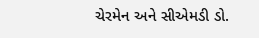ચેરમેન અને સીએમડી ડો.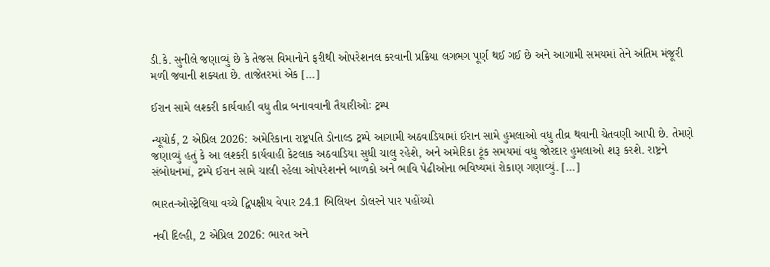ડી.કે. સુનીલે જણાવ્યું છે કે તેજસ વિમાનોને ફરીથી ઓપરેશનલ કરવાની પ્રક્રિયા લગભગ પૂર્ણ થઈ ગઈ છે અને આગામી સમયમાં તેને અંતિમ મંજૂરી મળી જવાની શક્યતા છે. તાજેતરમાં એક […]

ઈરાન સામે લશ્કરી કાર્યવાહી વધુ તીવ્ર બનાવવાની તૈયારીઓઃ ટ્રમ્પ

ન્યૂયોર્ક, 2 એપ્રિલ 2026: અમેરિકાના રાષ્ટ્રપતિ ડોનાલ્ડ ટ્રમ્પે આગામી અઠવાડિયામાં ઈરાન સામે હુમલાઓ વધુ તીવ્ર થવાની ચેતવણી આપી છે. તેમણે જણાવ્યું હતું કે આ લશ્કરી કાર્યવાહી કેટલાક અઠવાડિયા સુધી ચાલુ રહેશે, અને અમેરિકા ટૂંક સમયમાં વધુ જોરદાર હુમલાઓ શરૂ કરશે. રાષ્ટ્રને સંબોધનમાં, ટ્રમ્પે ઈરાન સામે ચાલી રહેલા ઓપરેશનને બાળકો અને ભાવિ પેઢીઓના ભવિષ્યમાં રોકાણ ગણાવ્યું. […]

ભારત-ઓસ્ટ્રેલિયા વચ્ચે દ્વિપક્ષીય વેપાર 24.1 બિલિયન ડોલરને પાર પહોંચ્યો

નવી દિલ્હી, 2 એપ્રિલ 2026: ભારત અને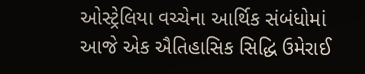ઓસ્ટ્રેલિયા વચ્ચેના આર્થિક સંબંધોમાં આજે એક ઐતિહાસિક સિદ્ધિ ઉમેરાઈ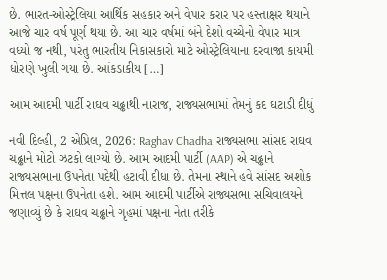છે. ભારત-ઓસ્ટ્રેલિયા આર્થિક સહકાર અને વેપાર કરાર પર હસ્તાક્ષર થયાને આજે ચાર વર્ષ પૂર્ણ થયા છે. આ ચાર વર્ષમાં બંને દેશો વચ્ચેનો વેપાર માત્ર વધ્યો જ નથી, પરંતુ ભારતીય નિકાસકારો માટે ઓસ્ટ્રેલિયાના દરવાજા કાયમી ધોરણે ખુલી ગયા છે. આંકડાકીય […]

આમ આદમી પાર્ટી રાઘવ ચઢ્ઢાથી નારાજ, રાજ્યસભામાં તેમનું કદ ઘટાડી દીધું

નવી દિલ્હી, 2 એપ્રિલ, 2026: Raghav Chadha રાજ્યસભા સાંસદ રાઘવ ચઢ્ઢાને મોટો ઝટકો લાગ્યો છે. આમ આદમી પાર્ટી (AAP) એ ચઢ્ઢાને રાજ્યસભાના ઉપનેતા પદેથી હટાવી દીધા છે. તેમના સ્થાને હવે સાંસદ અશોક મિત્તલ પક્ષના ઉપનેતા હશે. આમ આદમી પાર્ટીએ રાજ્યસભા સચિવાલયને જણાવ્યું છે કે રાઘવ ચઢ્ઢાને ગૃહમાં પક્ષના નેતા તરીકે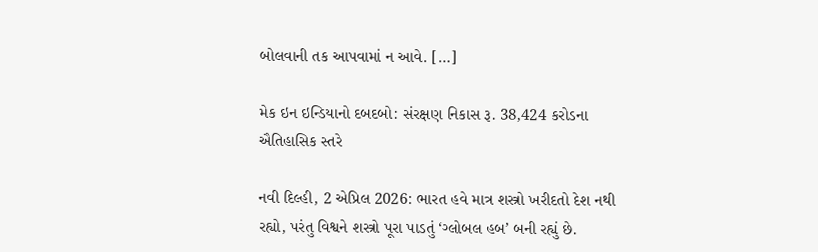બોલવાની તક આપવામાં ન આવે. […]

મેક ઇન ઇન્ડિયાનો દબદબો: સંરક્ષણ નિકાસ રૂ. 38,424 કરોડના ઐતિહાસિક સ્તરે

નવી દિલ્હી, 2 એપ્રિલ 2026: ભારત હવે માત્ર શસ્ત્રો ખરીદતો દેશ નથી રહ્યો, પરંતુ વિશ્વને શસ્ત્રો પૂરા પાડતું ‘ગ્લોબલ હબ’ બની રહ્યું છે.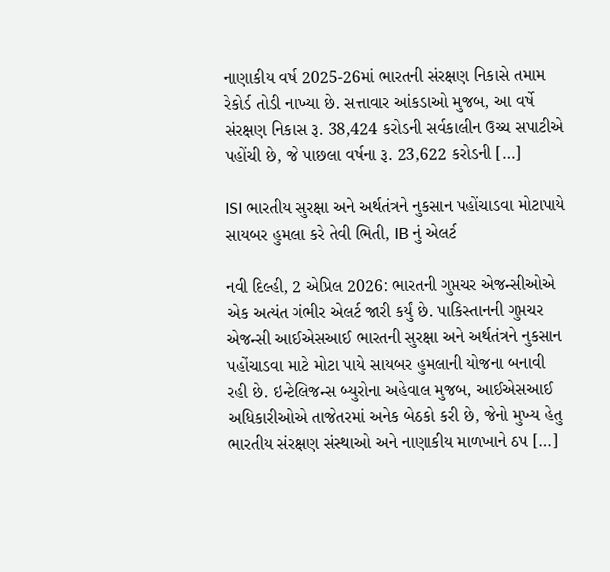નાણાકીય વર્ષ 2025-26માં ભારતની સંરક્ષણ નિકાસે તમામ રેકોર્ડ તોડી નાખ્યા છે. સત્તાવાર આંકડાઓ મુજબ, આ વર્ષે સંરક્ષણ નિકાસ રૂ. 38,424 કરોડની સર્વકાલીન ઉચ્ચ સપાટીએ પહોંચી છે, જે પાછલા વર્ષના રૂ. 23,622 કરોડની […]

ISI ભારતીય સુરક્ષા અને અર્થતંત્રને નુકસાન પહોંચાડવા મોટાપાયે સાયબર હુમલા કરે તેવી ભિતી, IB નું એલર્ટ

નવી દિલ્હી, 2 એપ્રિલ 2026: ભારતની ગુપ્તચર એજન્સીઓએ એક અત્યંત ગંભીર એલર્ટ જારી કર્યું છે. પાકિસ્તાનની ગુપ્તચર એજન્સી આઈએસઆઈ ભારતની સુરક્ષા અને અર્થતંત્રને નુકસાન પહોંચાડવા માટે મોટા પાયે સાયબર હુમલાની યોજના બનાવી રહી છે. ઇન્ટેલિજન્સ બ્યુરોના અહેવાલ મુજબ, આઈએસઆઈ અધિકારીઓએ તાજેતરમાં અનેક બેઠકો કરી છે, જેનો મુખ્ય હેતુ ભારતીય સંરક્ષણ સંસ્થાઓ અને નાણાકીય માળખાને ઠપ […]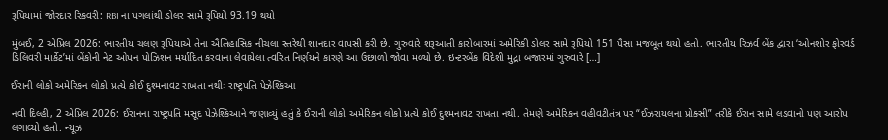રૂપિયામાં જોરદાર રિકવરી: RBI ના પગલાંથી ડોલર સામે રૂપિયો 93.19 થયો

મુંબઈ, 2 એપ્રિલ 2026: ભારતીય ચલણ રૂપિયાએ તેના ઐતિહાસિક નીચલા સ્તરેથી શાનદાર વાપસી કરી છે. ગુરુવારે શરૂઆતી કારોબારમાં અમેરિકી ડોલર સામે રૂપિયો 151 પૈસા મજબૂત થયો હતો. ભારતીય રિઝર્વ બેંક દ્વારા ‘ઓનશોર ફોરવર્ડ ડિલિવરી માર્કેટ’માં બેંકોની નેટ ઓપન પોઝિશન મર્યાદિત કરવાના લેવાયેલા ત્વરિત નિર્ણયને કારણે આ ઉછાળો જોવા મળ્યો છે. ઇન્ટરબેંક વિદેશી મુદ્રા બજારમાં ગુરુવારે […]

ઈરાની લોકો અમેરિકન લોકો પ્રત્યે કોઈ દુશ્મનાવટ રાખતા નથીઃ રાષ્ટ્રપતિ પેઝેશ્કિઆ

નવી દિલ્હી, 2 એપ્રિલ 2026: ઈરાનના રાષ્ટ્રપતિ મસૂદ પેઝેશ્કિઆને જણાવ્યું હતું કે ઈરાની લોકો અમેરિકન લોકો પ્રત્યે કોઈ દુશ્મનાવટ રાખતા નથી. તેમણે અમેરિકન વહીવટીતંત્ર પર “ઈઝરાયલના પ્રોક્સી” તરીકે ઈરાન સામે લડવાનો પણ આરોપ લગાવ્યો હતો. ન્યૂઝ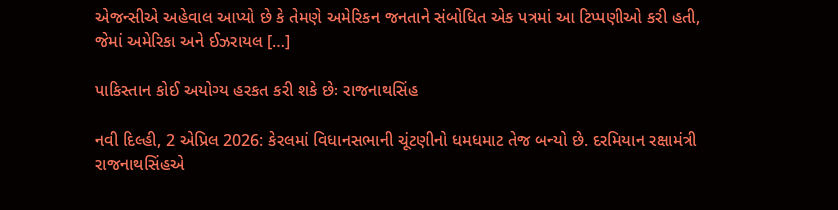એજન્સીએ અહેવાલ આપ્યો છે કે તેમણે અમેરિકન જનતાને સંબોધિત એક પત્રમાં આ ટિપ્પણીઓ કરી હતી, જેમાં અમેરિકા અને ઈઝરાયલ […]

પાકિસ્તાન કોઈ અયોગ્ય હરકત કરી શકે છેઃ રાજનાથસિંહ

નવી દિલ્હી, 2 એપ્રિલ 2026: કેરલમાં વિધાનસભાની ચૂંટણીનો ધમધમાટ તેજ બન્યો છે. દરમિયાન રક્ષામંત્રી રાજનાથસિંહએ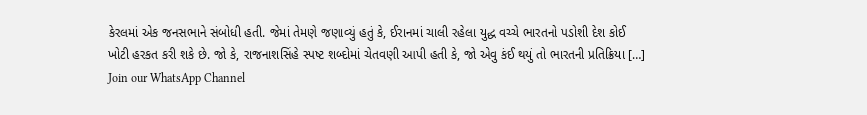કેરલમાં એક જનસભાને સંબોધી હતી. જેમાં તેમણે જણાવ્યું હતું કે, ઈરાનમાં ચાલી રહેલા યુદ્ધ વચ્ચે ભારતનો પડોશી દેશ કોઈ ખોટી હરકત કરી શકે છે. જો કે, રાજનાશસિંહે સ્પષ્ટ શબ્દોમાં ચેતવણી આપી હતી કે, જો એવુ કંઈ થયું તો ભારતની પ્રતિક્રિયા […]
Join our WhatsApp Channel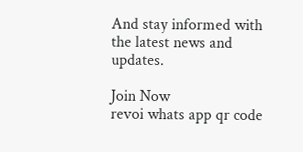And stay informed with the latest news and updates.

Join Now
revoi whats app qr code